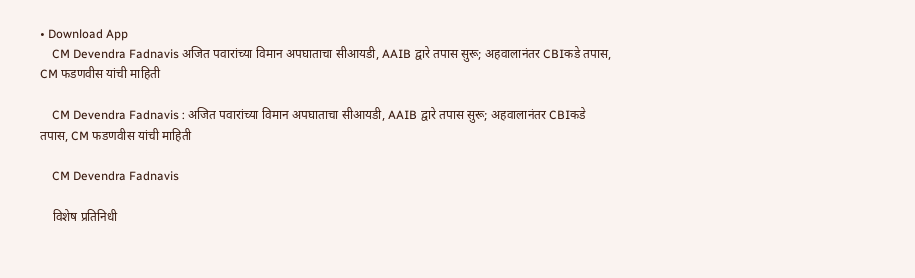• Download App
    CM Devendra Fadnavis अजित पवारांच्या विमान अपघाताचा सीआयडी, AAIB द्वारे तपास सुरू; अहवालानंतर CBIकडे तपास, CM फडणवीस यांची माहिती

    CM Devendra Fadnavis : अजित पवारांच्या विमान अपघाताचा सीआयडी, AAIB द्वारे तपास सुरू; अहवालानंतर CBIकडे तपास, CM फडणवीस यांची माहिती

    CM Devendra Fadnavis

    विशेष प्रतिनिधी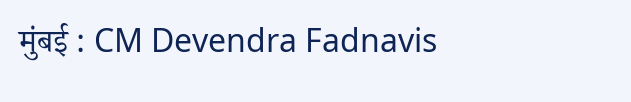मुंबई : CM Devendra Fadnavis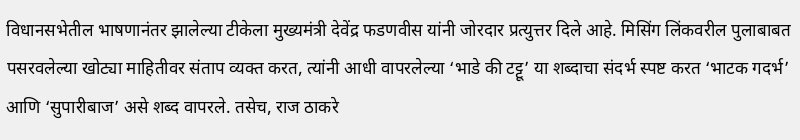विधानसभेतील भाषणानंतर झालेल्या टीकेला मुख्यमंत्री देवेंद्र फडणवीस यांनी जोरदार प्रत्युत्तर दिले आहे. मिसिंग लिंकवरील पुलाबाबत पसरवलेल्या खोट्या माहितीवर संताप व्यक्त करत, त्यांनी आधी वापरलेल्या ‘भाडे की टट्टू’ या शब्दाचा संदर्भ स्पष्ट करत ‘भाटक गदर्भ’ आणि ‘सुपारीबाज’ असे शब्द वापरले. तसेच, राज ठाकरे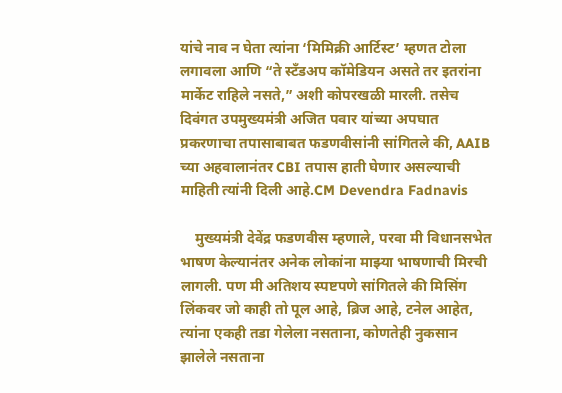यांचे नाव न घेता त्यांना ‘मिमिक्री आर्टिस्ट’ म्हणत टोला लगावला आणि “ते स्टँडअप कॉमेडियन असते तर इतरांना मार्केट राहिले नसते,” अशी कोपरखळी मारली. तसेच दिवंगत उपमुख्यमंत्री अजित पवार यांच्या अपघात प्रकरणाचा तपासाबाबत फडणवीसांनी सांगितले की, AAIB च्या अहवालानंतर CBI तपास हाती घेणार असल्याची माहिती त्यांनी दिली आहे.CM Devendra Fadnavis

    मुख्यमंत्री देवेंद्र फडणवीस म्हणाले, परवा मी विधानसभेत भाषण केल्यानंतर अनेक लोकांना माझ्या भाषणाची मिरची लागली. पण मी अतिशय स्पष्टपणे सांगितले की मिसिंग लिंकवर जो काही तो पूल आहे, ब्रिज आहे, टनेल आहेत, त्यांना एकही तडा गेलेला नसताना, कोणतेही नुकसान झालेले नसताना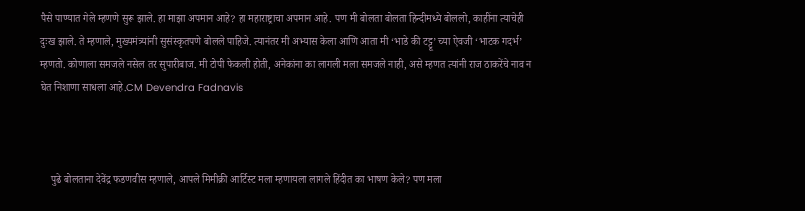पैसे पाण्यात गेले म्हणणे सुरू झाले. हा माझा अपमान आहे? हा महाराष्ट्राचा अपमान आहे. पण मी बोलता बोलता हिन्दीमध्ये बोललो, काहींना त्याचेही दुःख झाले. ते म्हणाले, मुख्यमंत्र्यांनी सुसंस्कृतपणे बोलले पाहिजे. त्यानंतर मी अभ्यास केला आणि आता मी ‘भाडे की टट्टू’ च्या ऐवजी ‘भाटक गदर्भ’ म्हणतो. कोणाला समजले नसेल तर सुपारीबाज. मी टोपी फेकली होती, अनेकांना का लागली मला समजले नाही, असे म्हणत त्यांनी राज ठाकरेंचे नाव न घेत निशाणा साधला आहे.CM Devendra Fadnavis



    पुढे बोलताना देवेंद्र फडणवीस म्हणाले, आपले मिमीक्री आर्टिस्ट मला म्हणायला लागले हिंदीत का भाषण केले? पण मला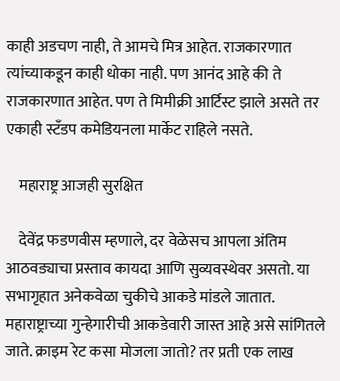काही अडचण नाही, ते आमचे मित्र आहेत. राजकारणात त्यांच्याकडून काही धोका नाही. पण आनंद आहे की ते राजकारणात आहेत. पण ते मिमीक्री आर्टिस्ट झाले असते तर एकाही स्टँडप कमेडियनला मार्केट राहिले नसते.

    महाराष्ट्र आजही सुरक्षित

    देवेंद्र फडणवीस म्हणाले, दर वेळेसच आपला अंतिम आठवड्याचा प्रस्ताव कायदा आणि सुव्यवस्थेवर असतो. या सभागृहात अनेकवेळा चुकीचे आकडे मांडले जातात. महाराष्ट्राच्या गुन्हेगारीची आकडेवारी जास्त आहे असे सांगितले जाते. क्राइम रेट कसा मोजला जातो? तर प्रती एक लाख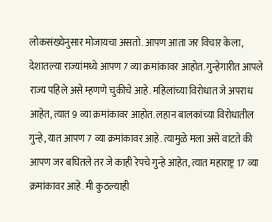लोकसंख्येनुसार मोजायचा असतो. आपण आता जर विचार केला, देशातल्या राज्यांमध्ये आपण 7 व्या क्रमांकावर आहोत. गुन्हेगारीत आपले राज्य पहिले असे म्हणणे चुकीचे आहे. महिलांच्या विरोधात जे अपराध आहेत, त्यात 9 व्या क्रमांकावर आहोत. लहान बालकांच्या विरोधातील गुन्हे, यात आपण 7 व्या क्रमांकावर आहे. त्यामुळे मला असे वाटते की आपण जर बघितले तर जे काही रेपचे गुन्हे आहेत, त्यात महाराष्ट्र 17 व्या क्रमांकावर आहे. मी कुठल्याही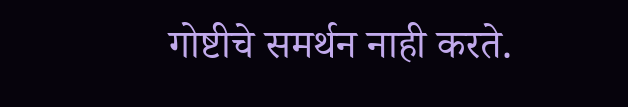गोष्टीचे समर्थन नाही करते.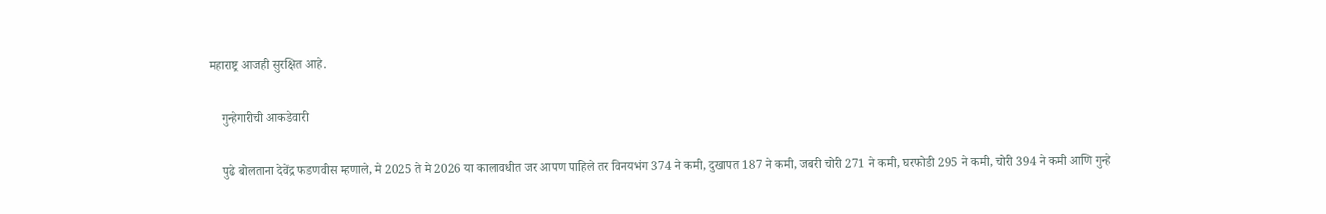महाराष्ट्र आजही सुरक्षित आहे.

    गुन्हेगारीची आकडेवारी

    पुढे बोलताना देवेंद्र फडणवीस म्हणाले, मे 2025 ते मे 2026 या कालावधीत जर आपण पाहिले तर विनयभंग 374 ने कमी, दुखापत 187 ने कमी, जबरी चोरी 271 ने कमी, घरफोडी 295 ने कमी, चोरी 394 ने कमी आणि गुन्हे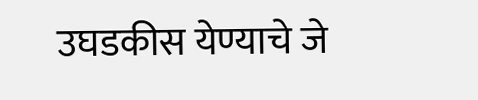उघडकीस येण्याचे जे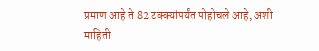प्रमाण आहे ते 82 टक्क्यांपर्यंत पोहोचले आहे, अशी माहिती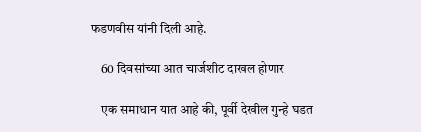फडणवीस यांनी दिली आहे.

    60 दिवसांच्या आत चार्जशीट दाखल होणार

    एक समाधान यात आहे की, पूर्वी देखील गुन्हे घडत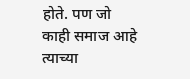होते. पण जो काही समाज आहे त्याच्या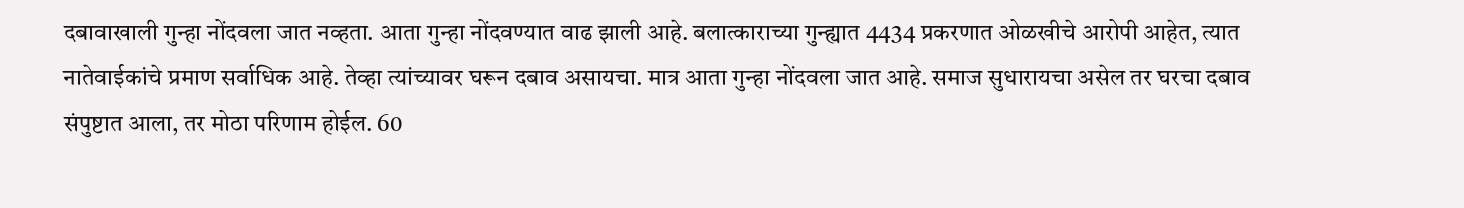दबावाखाली गुन्हा नोंदवला जात नव्हता. आता गुन्हा नोंदवण्यात वाढ झाली आहे. बलात्काराच्या गुन्ह्यात 4434 प्रकरणात ओळखीचे आरोपी आहेत, त्यात नातेवाईकांचे प्रमाण सर्वाधिक आहे. तेव्हा त्यांच्यावर घरून दबाव असायचा. मात्र आता गुन्हा नोंदवला जात आहे. समाज सुधारायचा असेल तर घरचा दबाव संपुष्टात आला, तर मोठा परिणाम होईल. 60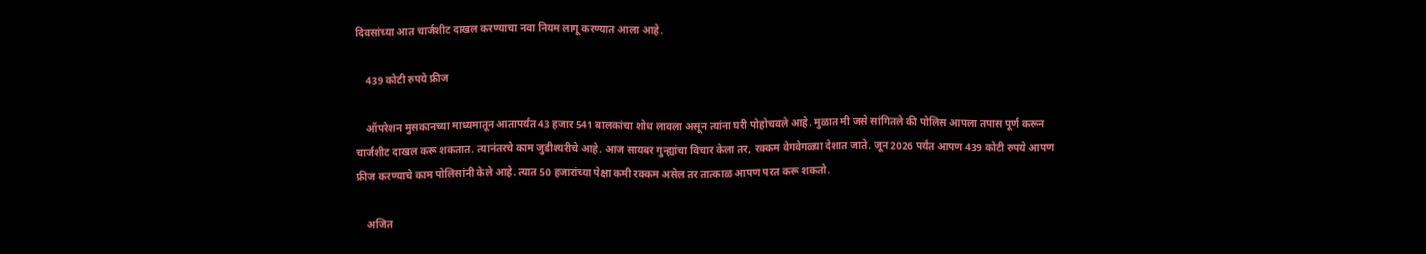दिवसांच्या आत चार्जशीट दाखल करण्याचा नवा नियम लागू करण्यात आला आहे.

    439 कोटी रुपये फ्रीज

    ऑपरेशन मुसकानच्या माध्यमातून आतापर्यंत 43 हजार 541 बालकांचा शोध लावला असून त्यांना घरी पोहोचवले आहे. मुळात मी जसे सांगितले की पोलिस आपला तपास पूर्ण करून चार्जशीट दाखल करू शकतात. त्यानंतरचे काम जुडीश्यरीचे आहे. आज सायबर गुन्ह्यांचा विचार केला तर, रक्कम वेगवेगळ्या देशात जाते. जून 2026 पर्यंत आपण 439 कोटी रुपये आपण फ्रीज करण्याचे काम पोलिसांनी केले आहे. त्यात 50 हजारांच्या पेक्षा कमी रक्कम असेल तर तात्काळ आपण परत करू शकतो.

    अजित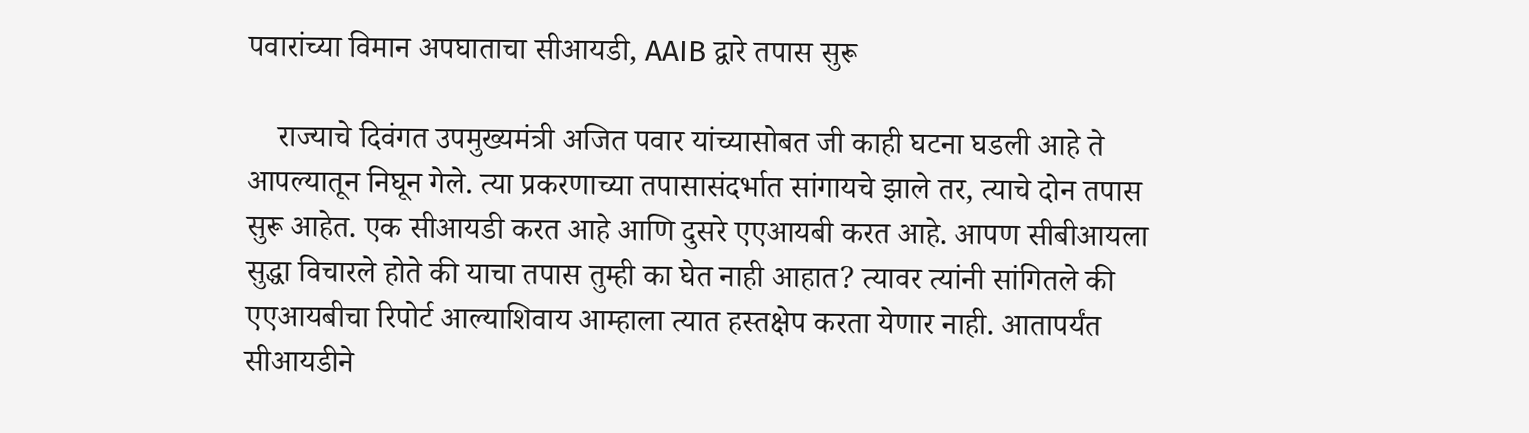पवारांच्या विमान अपघाताचा सीआयडी, AAIB द्वारे तपास सुरू

    राज्याचे दिवंगत उपमुख्यमंत्री अजित पवार यांच्यासोबत जी काही घटना घडली आहे ते आपल्यातून निघून गेले. त्या प्रकरणाच्या तपासासंदर्भात सांगायचे झाले तर, त्याचे दोन तपास सुरू आहेत. एक सीआयडी करत आहे आणि दुसरे एएआयबी करत आहे. आपण सीबीआयला सुद्धा विचारले होते की याचा तपास तुम्ही का घेत नाही आहात? त्यावर त्यांनी सांगितले की एएआयबीचा रिपोर्ट आल्याशिवाय आम्हाला त्यात हस्तक्षेप करता येणार नाही. आतापर्यंत सीआयडीने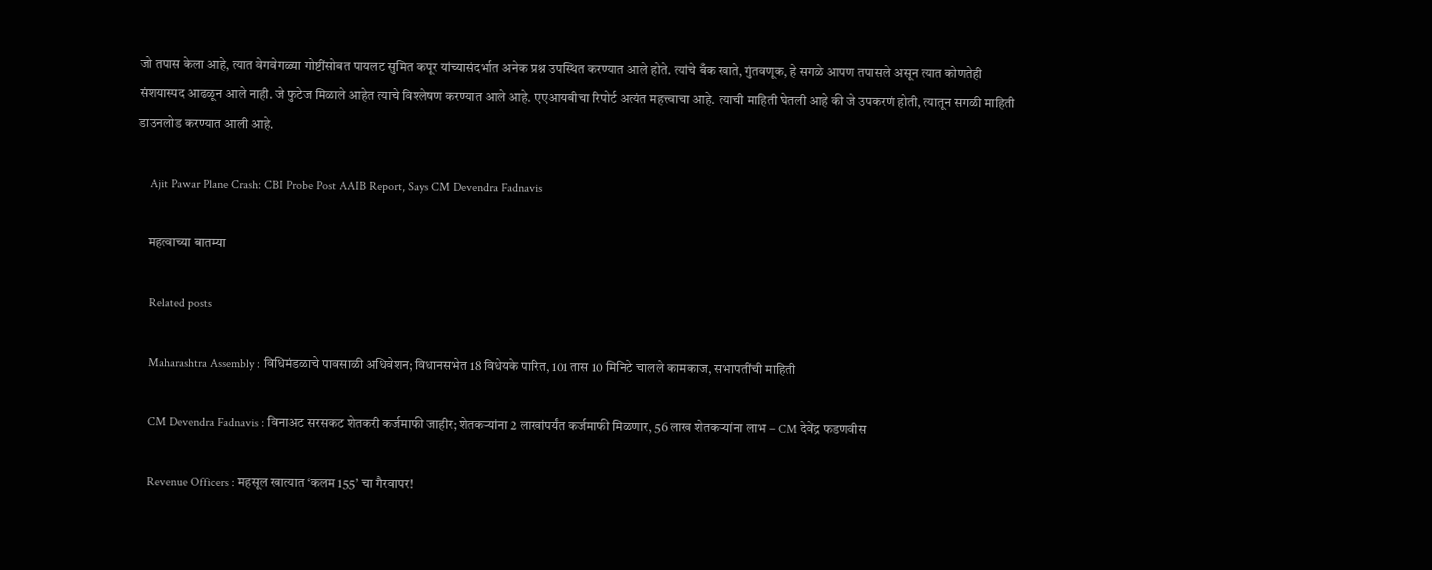जो तपास केला आहे, त्यात वेगवेगळ्या गोष्टींसोबत पायलट सुमित कपूर यांच्यासंदर्भात अनेक प्रश्न उपस्थित करण्यात आले होते. त्यांचे बँक खाते, गुंतवणूक, हे सगळे आपण तपासले असून त्यात कोणतेही संशयास्पद आढळून आले नाही. जे फुटेज मिळाले आहेत त्याचे विश्लेषण करण्यात आले आहे. एएआयबीचा रिपोर्ट अत्यंत महत्त्वाचा आहे. त्याची माहिती घेतली आहे की जे उपकरणं होती, त्यातून सगळी माहिती डाउनलोड करण्यात आली आहे.

    Ajit Pawar Plane Crash: CBI Probe Post AAIB Report, Says CM Devendra Fadnavis

    महत्वाच्या बातम्या

    Related posts

    Maharashtra Assembly : विधिमंडळाचे पावसाळी अधिवेशन; विधानसभेत 18 विधेयके पारित, 101 तास 10 मिनिटे चालले कामकाज, सभापतींची माहिती

    CM Devendra Fadnavis : विनाअट सरसकट शेतकरी कर्जमाफी जाहीर; शेतकऱ्यांना 2 लाखांपर्यंत कर्जमाफी मिळणार, 56 लाख शेतकऱ्यांना लाभ – CM देवेंद्र फडणवीस

    Revenue Officers : महसूल खात्यात ‘कलम 155’ चा गैरवापर!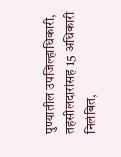पुण्यातील उपजिल्हाधिकारी, तहसीलदारांसह 15 अधिकारी निलंबित,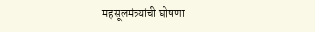महसूलमंत्र्यांची घोषणा